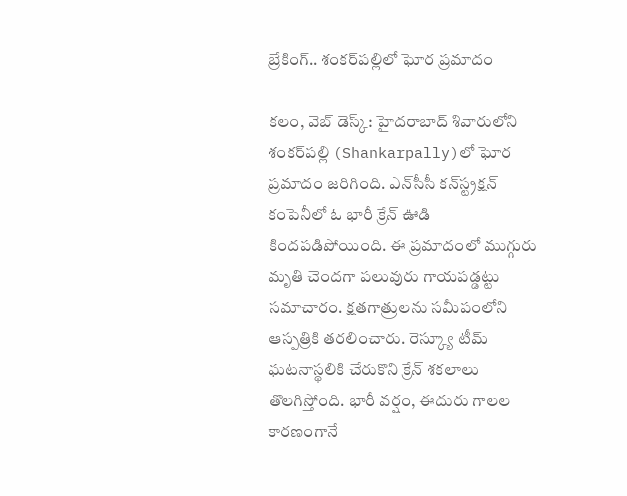బ్రేకింగ్.. శంకర్‌పల్లిలో ఘోర ప్రమాదం

కలం, వెబ్ డెస్క్: హైదరాబాద్ శివారులోని శంకర్‌పల్లి (Shankarpally)లో ఘోర ప్రమాదం జరిగింది. ఎన్‌సీసీ కన్‌స్ట్రక్షన్ కంపెనీలో ఓ భారీ క్రేన్ ఊడి కిందపడిపోయింది. ఈ ప్రమాదంలో ముగ్గురు మృతి చెందగా పలువురు గాయపడ్డట్టు సమాచారం. క్షతగాత్రులను సమీపంలోని ఆస్పత్రికి తరలించారు. రెస్క్యూ టీమ్ ఘటనాస్థలికి చేరుకొని క్రేన్ శకలాలు తొలగిస్తోంది. భారీ వర్షం, ఈదురు గాలల కారణంగానే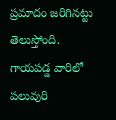ప్రమాదం జరిగినట్టు తెలుస్తోంది. గాయపడ్డ వారిలో పలువురి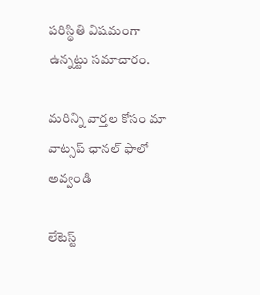పరిస్థితి విషమంగా ఉన్నట్టు సమాచారం.

మ‌రిన్ని వార్త‌ల కోసం మా వాట్స‌ప్ ఛాన‌ల్ ఫాలో అవ్వండి

లేటెస్ట్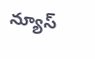న్యూస్‌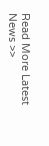Read More Latest News >>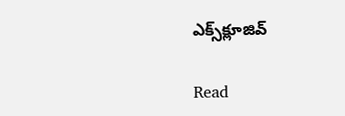ఎక్స్‌క్లూజివ్‌

Read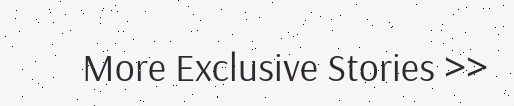More Exclusive Stories >>